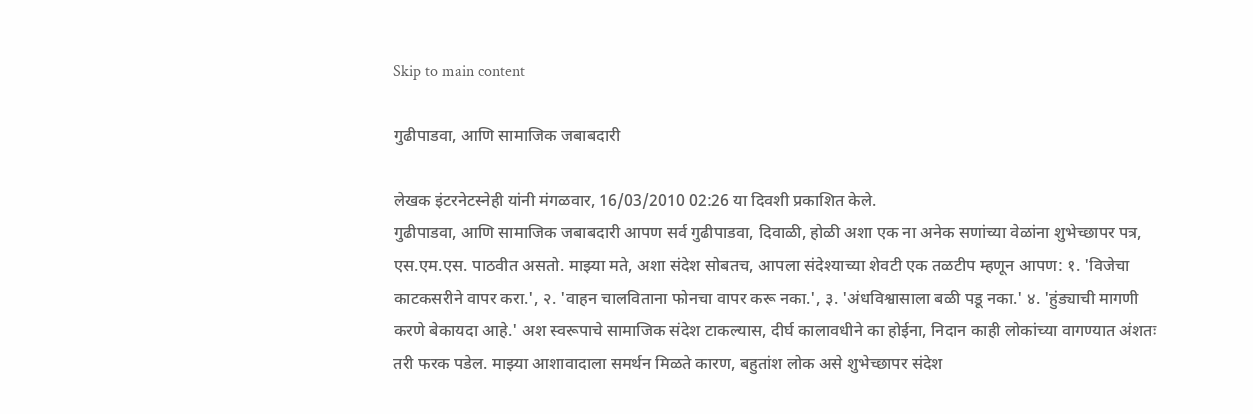Skip to main content

गुढीपाडवा, आणि सामाजिक जबाबदारी

लेखक इंटरनेटस्नेही यांनी मंगळवार, 16/03/2010 02:26 या दिवशी प्रकाशित केले.
गुढीपाडवा, आणि सामाजिक जबाबदारी आपण सर्व गुढीपाडवा, दिवाळी, होळी अशा एक ना अनेक सणांच्या वेळांना शुभेच्छापर पत्र, एस.एम.एस. पाठवीत असतो. माझ्या मते, अशा संदेश सोबतच, आपला संदेश्याच्या शेवटी एक तळटीप म्हणून आपण: १. 'विजेचा काटकसरीने वापर करा.', २. 'वाहन चालविताना फोनचा वापर करू नका.', ३. 'अंधविश्वासाला बळी पडू नका.' ४. 'हुंड्याची मागणी करणे बेकायदा आहे.' अश स्वरूपाचे सामाजिक संदेश टाकल्यास, दीर्घ कालावधीने का होईना, निदान काही लोकांच्या वागण्यात अंशतः तरी फरक पडेल. माझ्या आशावादाला समर्थन मिळते कारण, बहुतांश लोक असे शुभेच्छापर संदेश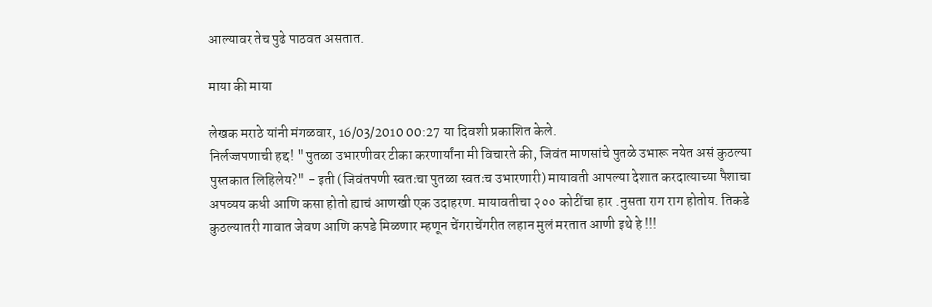आल्यावर तेच पुढे पाठवत असतात.

माया की माया

लेखक मराठे यांनी मंगळवार, 16/03/2010 00:27 या दिवशी प्रकाशित केले.
निर्लज्जपणाची हद्द! "पुतळा उभारणीवर टीका करणार्यांना मी विचारते की, जिवंत माणसांचे पुतळे उभारू नयेत असं कुठल्या पुस्तकात लिहिलेय?" - इती (जिवंतपणी स्वतःचा पुतळा स्वतःच उभारणारी) मायावती आपल्या देशात करदात्याच्या पैशाचा अपव्यय कधी आणि कसा होतो ह्याचं आणखी एक उदाहरण. मायावतीचा २०० कोटींचा हार .नुसता राग राग होतोय. तिकडे कुठल्यातरी गावात जेवण आणि कपडे मिळणार म्हणून चेंगराचेंगरीत लहान मुलं मरतात आणी इथे हे !!!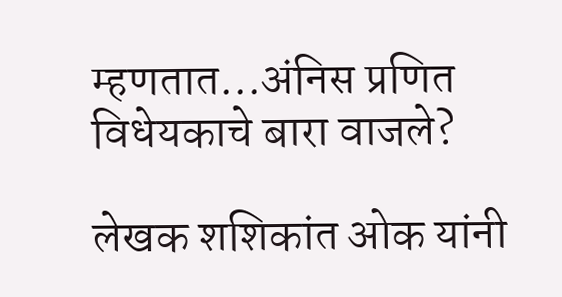म्हणतात...अंनिस प्रणित विधेयकाचे बारा वाजले?

लेखक शशिकांत ओक यांनी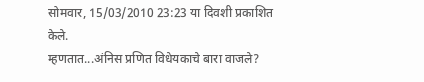सोमवार, 15/03/2010 23:23 या दिवशी प्रकाशित केले.
म्हणतात...अंनिस प्रणित विधेयकाचे बारा वाजले?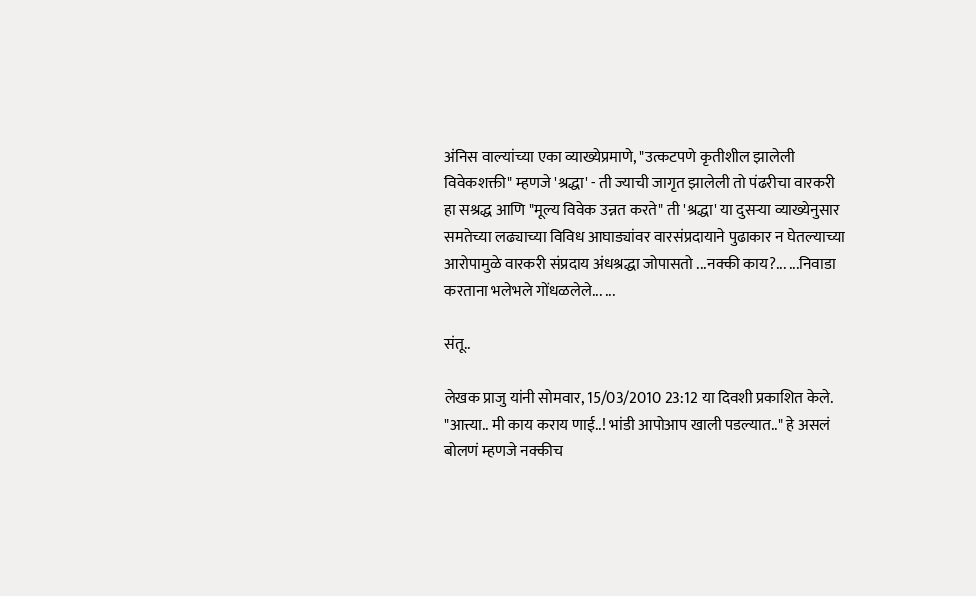अंनिस वाल्यांच्या एका व्याख्येप्रमाणे, "उत्कटपणे कृतीशील झालेली विवेकशक्ती" म्हणजे 'श्रद्धा' - ती ज्याची जागृत झालेली तो पंढरीचा वारकरी हा सश्रद्ध आणि "मूल्य विवेक उन्नत करते" ती 'श्रद्धा' या दुसऱ्या व्याख्येनुसार समतेच्या लढ्याच्या विविध आघाड्यांवर वारसंप्रदायाने पुढाकार न घेतल्याच्या आरोपामुळे वारकरी संप्रदाय अंधश्रद्धा जोपासतो ...नक्की काय?... ...निवाडा करताना भलेभले गोंधळलेले... ...

संतू..

लेखक प्राजु यांनी सोमवार, 15/03/2010 23:12 या दिवशी प्रकाशित केले.
"आत्त्या.. मी काय कराय णाई..! भांडी आपोआप खाली पडल्यात.." हे असलं बोलणं म्हणजे नक्कीच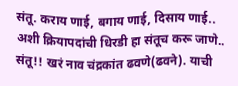संतू. कराय णाई, बगाय णाई, दिसाय णाई.. अशी क्रियापदांची धिरडी हा संतूच करू जाणे.. संतू!! खरं नाव चंद्रकांत ढवणे(ढवने). याची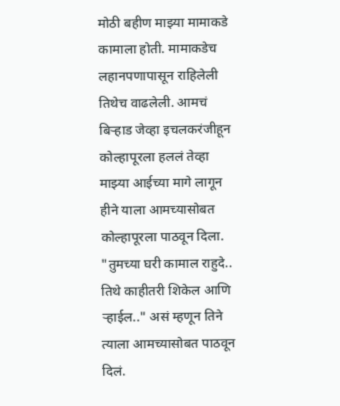मोठी बहीण माझ्या मामाकडे कामाला होती. मामाकडेच लहानपणापासून राहिलेली तिथेच वाढलेली. आमचं बिर्‍हाड जेव्हा इचलकरंजीहून कोल्हापूरला हललं तेव्हा माझ्या आईच्या मागे लागून हीने याला आमच्यासोबत कोल्हापूरला पाठवून दिला. "तुमच्या घरी कामाल राहुदे.. तिथे काहीतरी शिकेल आणि र्‍हाईल.." असं म्हणून तिने त्याला आमच्यासोबत पाठवून दिलं.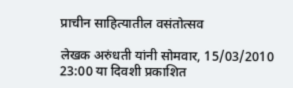प्राचीन साहित्यातील वसंतोत्सव

लेखक अरुंधती यांनी सोमवार, 15/03/2010 23:00 या दिवशी प्रकाशित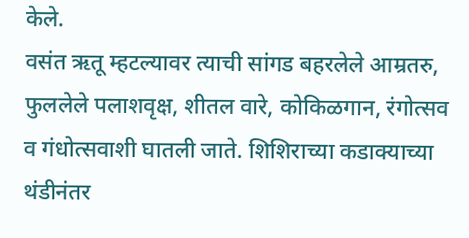केले.
वसंत ऋतू म्हटल्यावर त्याची सांगड बहरलेले आम्रतरु, फुललेले पलाशवृक्ष, शीतल वारे, कोकिळगान, रंगोत्सव व गंधोत्सवाशी घातली जाते. शिशिराच्या कडाक्याच्या थंडीनंतर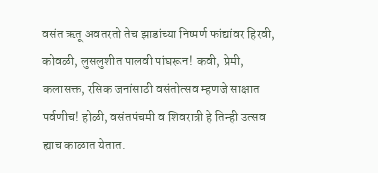वसंत ऋतू अवतरतो तेच झाडांच्या निष्पर्ण फांद्यांवर हिरवी, कोवळी, लुसलुशीत पालवी पांघरून! कवी, प्रेमी, कलासक्त, रसिक जनांसाठी वसंतोत्सव म्हणजे साक्षात पर्वणीच! होळी, वसंतपंचमी व शिवरात्री हे तिन्ही उत्सव ह्याच काळात येतात.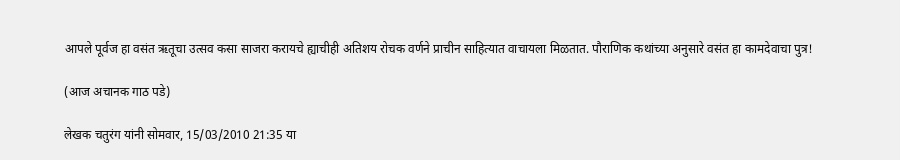आपले पूर्वज हा वसंत ऋतूचा उत्सव कसा साजरा करायचे ह्याचीही अतिशय रोचक वर्णने प्राचीन साहित्यात वाचायला मिळतात. पौराणिक कथांच्या अनुसारे वसंत हा कामदेवाचा पुत्र!

(आज अचानक गाठ पडे)

लेखक चतुरंग यांनी सोमवार, 15/03/2010 21:35 या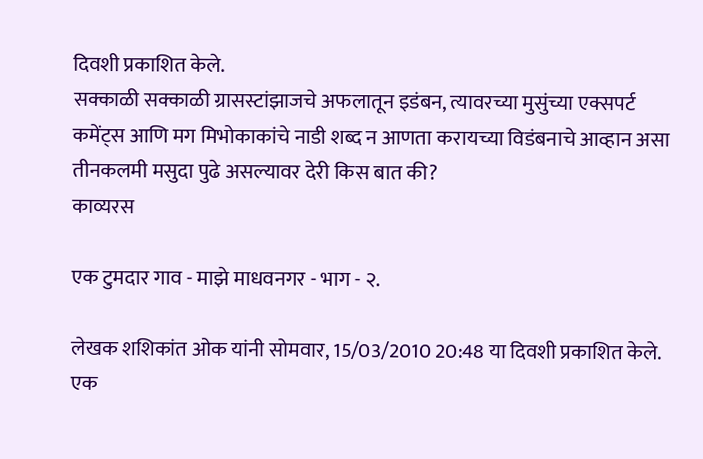दिवशी प्रकाशित केले.
सक्काळी सक्काळी ग्रासस्टांझाजचे अफलातून इडंबन, त्यावरच्या मुसुंच्या एक्सपर्ट कमेंट्स आणि मग मिभोकाकांचे नाडी शब्द न आणता करायच्या विडंबनाचे आव्हान असा तीनकलमी मसुदा पुढे असल्यावर देरी किस बात की?
काव्यरस

एक टुमदार गाव - माझे माधवनगर - भाग - २.

लेखक शशिकांत ओक यांनी सोमवार, 15/03/2010 20:48 या दिवशी प्रकाशित केले.
एक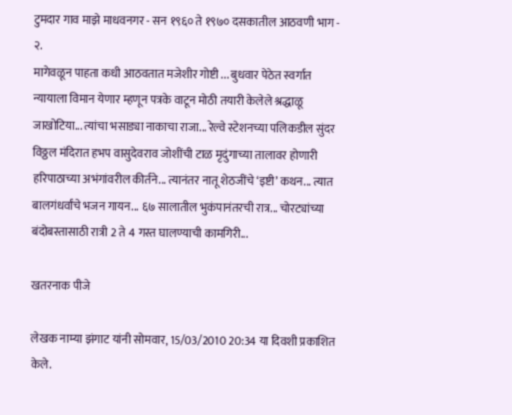टुमदार गाव माझे माधवनगर - सन १९६० ते १९७० दसकातील आठवणी भाग - २.
मागेवळून पाहता कधी आठवतात मजेशीर गोष्टी ... बुधवार पेठेत स्वर्गात न्यायाला विमान येणार म्हणून पत्रके वाटून मोठी तयारी केलेले श्रद्धाळू जाखोटिया... त्यांचा भसाड्या नाकाचा राजा... रेल्वे स्टेशनच्या पलिकडील सुंदर विठ्ठल मंदिरात हभप वासुदेवराव जोशींची टाळ मृदुंगाच्या तालावर होणारी हरिपाठाच्या अभंगांवरील कीर्तने... त्यानंतर नातू शेठजींचे ‘इष्टी’ कथन... त्यात बालगंधर्वांचे भजन गायन... ६७ सालातील भुकंपानंतरची रात्र... चोरट्यांच्या बंदोबस्तासाठी रात्री 2 ते 4 गस्त घालण्याची कामगिरी...

खतरनाक पीजे

लेखक नाम्या झंगाट यांनी सोमवार, 15/03/2010 20:34 या दिवशी प्रकाशित केले.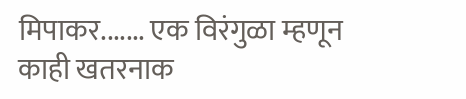मिपाकर....... एक विरंगुळा म्हणून काही खतरनाक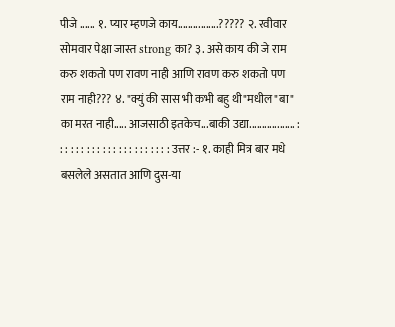पीजे ...... १. प्यार म्हणजे काय................????? २. रवीवार सोमवार पेक्षा जास्त strong का? ३. असे काय की जे राम करु शकतो पण रावण नाही आणि रावण करु शकतो पण राम नाही??? ४. "क्युं की सास भी कभी बहु थी"मधील "बा" का मरत नाही..... आजसाठी इतकेच...बाकी उद्या.................. : : : : : : : : : : : : : : : : : : : : : : उत्तर :- १. काही मित्र बार मधे बसलेले असतात आणि दुस-या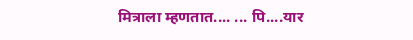मित्राला म्हणतात.... ... पि....यार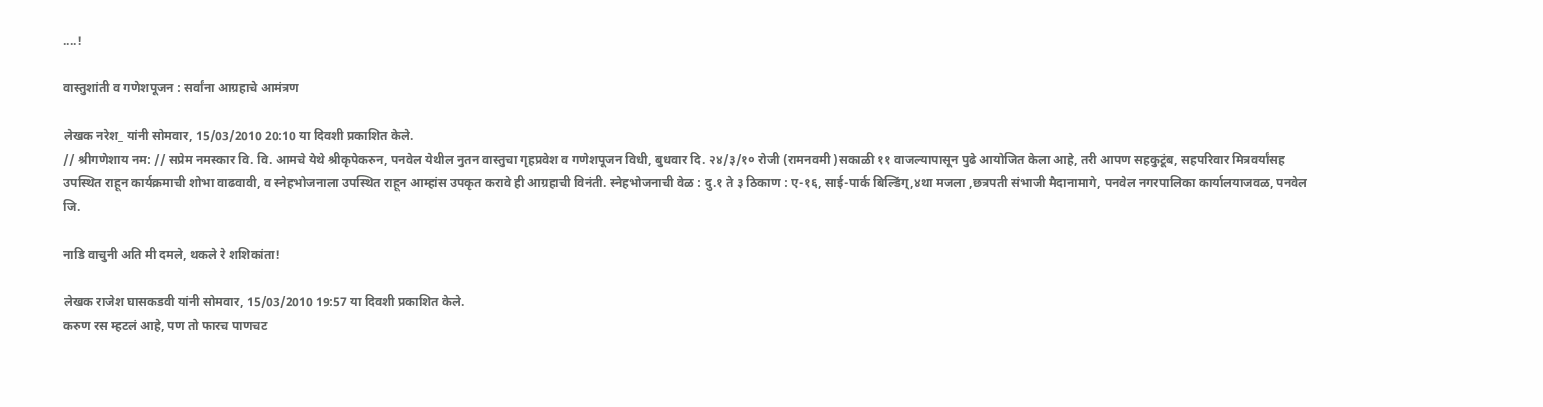....!

वास्तुशांती व गणेशपूजन : सर्वांना आग्रहाचे आमंत्रण

लेखक नरेश_ यांनी सोमवार, 15/03/2010 20:10 या दिवशी प्रकाशित केले.
// श्रीगणेशाय नम: // सप्रेम नमस्कार वि. वि. आमचे येथे श्रीकृपेकरुन, पनवेल येथील नुतन वास्तुचा गृहप्रवेश व गणेशपूजन विधी, बुधवार दि. २४/३/१० रोजी (रामनवमी )सकाळी ११ वाजल्यापासून पुढे आयोजित केला आहे, तरी आपण सहकुटूंब, सहपरिवार मित्रवर्यांसह उपस्थित राहून कार्यक्रमाची शोभा वाढवावी, व स्नेहभोजनाला उपस्थित राहून आम्हांस उपकृत करावे ही आग्रहाची विनंती. स्नेहभोजनाची वेळ : दु.१ ते ३ ठिकाण : ए-१६, साई-पार्क बिल्डिंग्,४था मजला ,छत्रपती संभाजी मैदानामागे, पनवेल नगरपालिका कार्यालयाजवळ, पनवेल जि.

नाडि वाचुनी अति मी दमले, थकले रे शशिकांता!

लेखक राजेश घासकडवी यांनी सोमवार, 15/03/2010 19:57 या दिवशी प्रकाशित केले.
करुण रस म्हटलं आहे, पण तो फारच पाणचट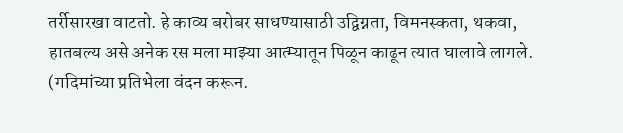तर्रीसारखा वाटतो. हे काव्य बरोबर साधण्यासाठी उद्विग्नता, विमनस्कता, थकवा, हातबल्य असे अनेक रस मला माझ्या आत्म्यातून पिळून काढून त्यात घालावे लागले. (गदिमांच्या प्रतिभेला वंदन करून.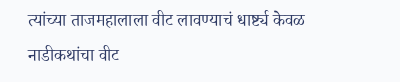त्यांच्या ताजमहालाला वीट लावण्याचं धार्ष्ट्य केवळ नाडीकथांचा वीट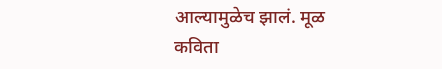आल्यामुळेच झालं. मूळ कविता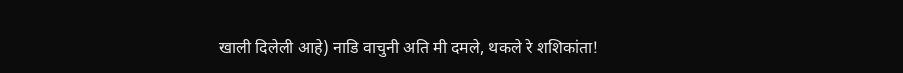खाली दिलेली आहे) नाडि वाचुनी अति मी दमले, थकले रे शशिकांता!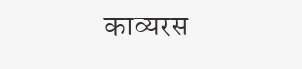काव्यरस